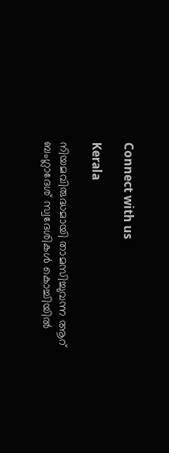Connect with us

Kerala

നിയമവിരുദ്ധമായി താമസിച്ചുവന്ന ആറ് ബംഗ്ലാദേശ് സ്വദേശികള്‍ കൊച്ചിയില്‍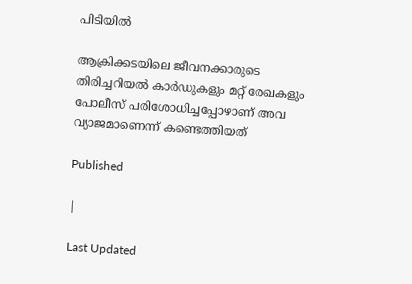പിടിയില്‍

ആക്രിക്കടയിലെ ജീവനക്കാരുടെ തിരിച്ചറിയല്‍ കാര്‍ഡുകളും മറ്റ് രേഖകളും പോലീസ് പരിശോധിച്ചപ്പോഴാണ് അവ വ്യാജമാണെന്ന് കണ്ടെത്തിയത്

Published

|

Last Updated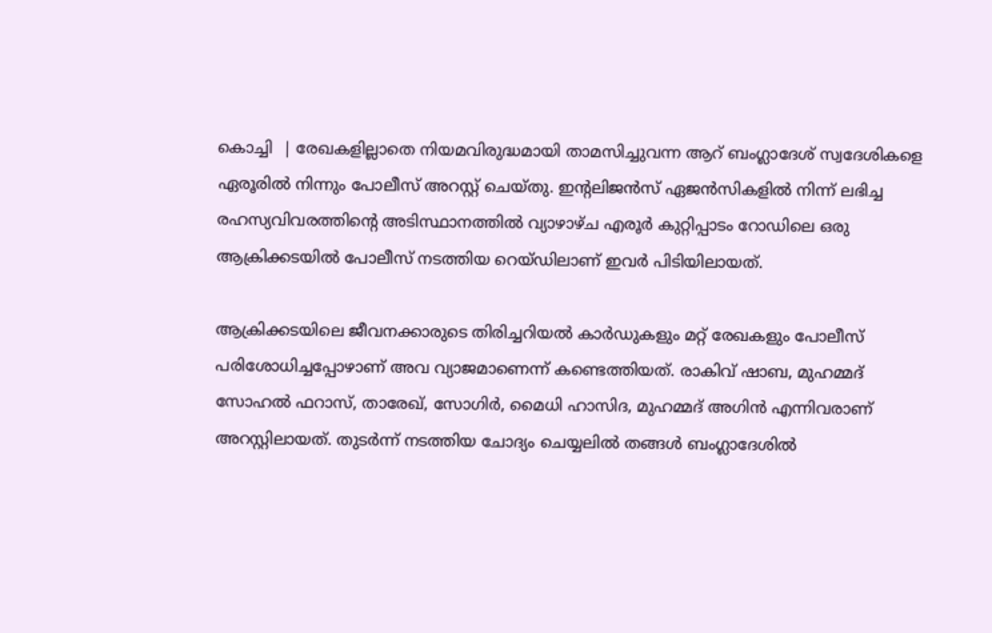കൊച്ചി  | രേഖകളില്ലാതെ നിയമവിരുദ്ധമായി താമസിച്ചുവന്ന ആറ് ബംഗ്ലാദേശ് സ്വദേശികളെ ഏരൂരില്‍ നിന്നും പോലീസ് അറസ്റ്റ് ചെയ്തു. ഇന്റലിജന്‍സ് ഏജന്‍സികളില്‍ നിന്ന് ലഭിച്ച രഹസ്യവിവരത്തിന്റെ അടിസ്ഥാനത്തില്‍ വ്യാഴാഴ്ച എരൂര്‍ കുറ്റിപ്പാടം റോഡിലെ ഒരു ആക്രിക്കടയില്‍ പോലീസ് നടത്തിയ റെയ്ഡിലാണ് ഇവര്‍ പിടിയിലായത്.

ആക്രിക്കടയിലെ ജീവനക്കാരുടെ തിരിച്ചറിയല്‍ കാര്‍ഡുകളും മറ്റ് രേഖകളും പോലീസ് പരിശോധിച്ചപ്പോഴാണ് അവ വ്യാജമാണെന്ന് കണ്ടെത്തിയത്. രാകിവ് ഷാബ, മുഹമ്മദ് സോഹല്‍ ഫറാസ്, താരേഖ്, സോഗിര്‍, മൈധി ഹാസിദ, മുഹമ്മദ് അഗിന്‍ എന്നിവരാണ് അറസ്റ്റിലായത്. തുടര്‍ന്ന് നടത്തിയ ചോദ്യം ചെയ്യലില്‍ തങ്ങള്‍ ബംഗ്ലാദേശില്‍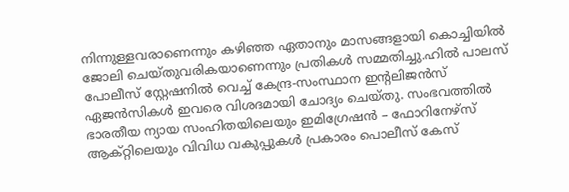നിന്നുള്ളവരാണെന്നും കഴിഞ്ഞ ഏതാനും മാസങ്ങളായി കൊച്ചിയില്‍ ജോലി ചെയ്തുവരികയാണെന്നും പ്രതികള്‍ സമ്മതിച്ചു.ഹില്‍ പാലസ് പോലീസ് സ്റ്റേഷനില്‍ വെച്ച് കേന്ദ്ര-സംസ്ഥാന ഇന്റലിജന്‍സ് ഏജന്‍സികള്‍ ഇവരെ വിശദമായി ചോദ്യം ചെയ്തു. സംഭവത്തില്‍ ഭാരതീയ ന്യായ സംഹിതയിലെയും ഇമിഗ്രേഷന്‍ – ഫോറിനേഴ്സ് ആക്റ്റിലെയും വിവിധ വകുപ്പുകള്‍ പ്രകാരം പൊലീസ് കേസ്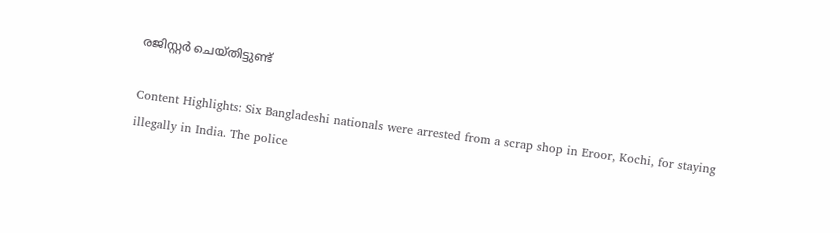രജിസ്റ്റര്‍ ചെയ്തിട്ടുണ്ട്‌

Content Highlights: Six Bangladeshi nationals were arrested from a scrap shop in Eroor, Kochi, for staying illegally in India. The police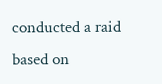conducted a raid based on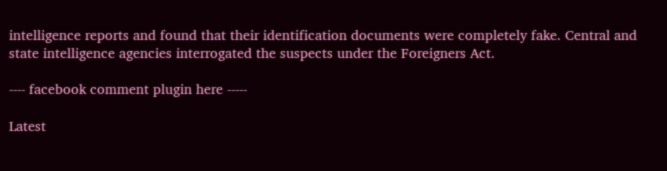intelligence reports and found that their identification documents were completely fake. Central and state intelligence agencies interrogated the suspects under the Foreigners Act.

---- facebook comment plugin here -----

Latest